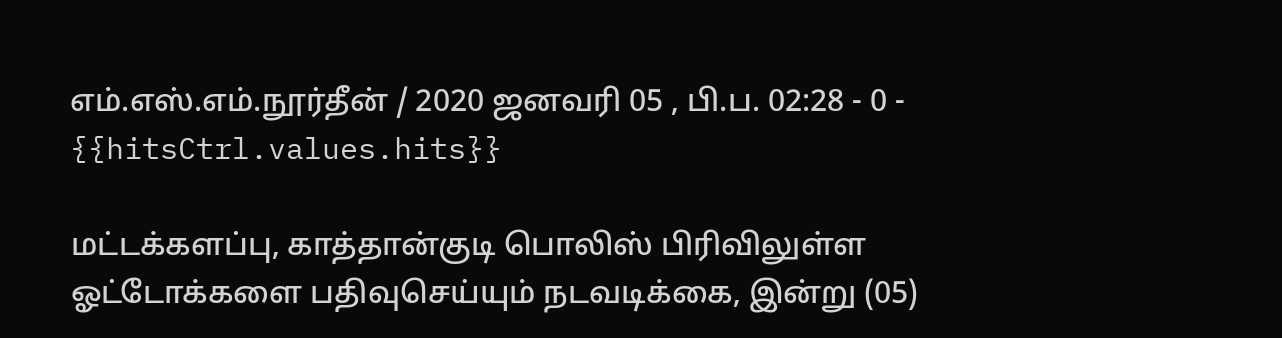எம்.எஸ்.எம்.நூர்தீன் / 2020 ஜனவரி 05 , பி.ப. 02:28 - 0 - {{hitsCtrl.values.hits}}

மட்டக்களப்பு, காத்தான்குடி பொலிஸ் பிரிவிலுள்ள ஓட்டோக்களை பதிவுசெய்யும் நடவடிக்கை, இன்று (05)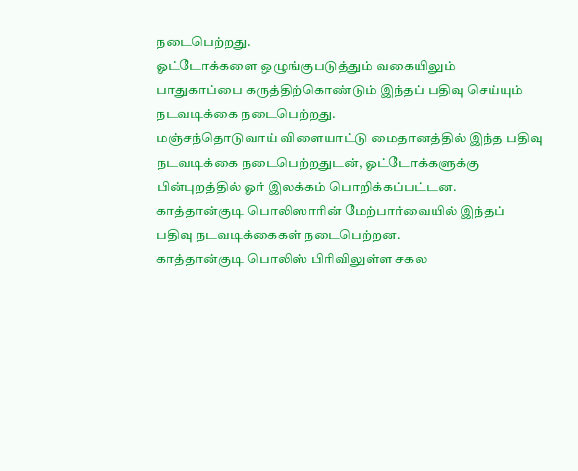நடைபெற்றது.
ஓட்டோக்களை ஒழுங்குபடுத்தும் வகையிலும் பாதுகாப்பை கருத்திற்கொண்டும் இந்தப் பதிவு செய்யும் நடவடிக்கை நடைபெற்றது.
மஞ்சந்தொடுவாய் விளையாட்டு மைதானத்தில் இந்த பதிவு நடவடிக்கை நடைபெற்றதுடன், ஓட்டோக்களுக்கு பின்புறத்தில் ஓர் இலக்கம் பொறிக்கப்பட்டன.
காத்தான்குடி பொலிஸாரின் மேற்பார்வையில் இந்தப் பதிவு நடவடிக்கைகள் நடைபெற்றன.
காத்தான்குடி பொலிஸ் பிரிவிலுள்ள சகல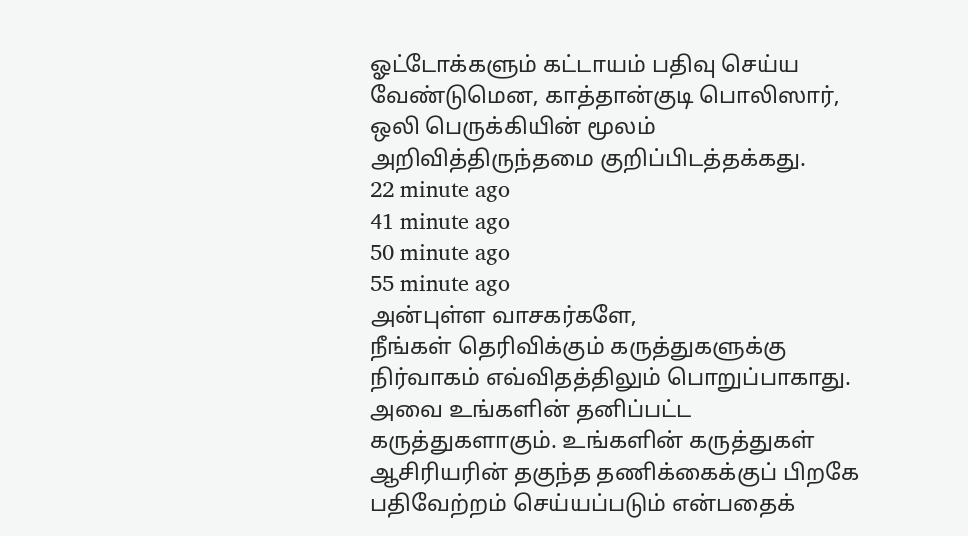ஓட்டோக்களும் கட்டாயம் பதிவு செய்ய வேண்டுமென, காத்தான்குடி பொலிஸார், ஒலி பெருக்கியின் மூலம் அறிவித்திருந்தமை குறிப்பிடத்தக்கது.
22 minute ago
41 minute ago
50 minute ago
55 minute ago
அன்புள்ள வாசகர்களே,
நீங்கள் தெரிவிக்கும் கருத்துகளுக்கு நிர்வாகம் எவ்விதத்திலும் பொறுப்பாகாது. அவை உங்களின் தனிப்பட்ட கருத்துகளாகும். உங்களின் கருத்துகள் ஆசிரியரின் தகுந்த தணிக்கைக்குப் பிறகே பதிவேற்றம் செய்யப்படும் என்பதைக்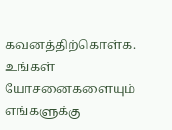கவனத்திற்கொள்க. உங்கள் யோசனைகளையும் எங்களுக்கு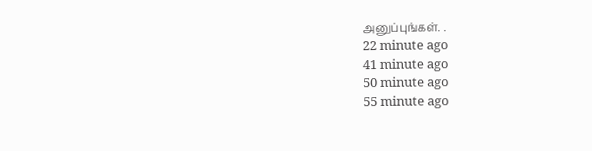அனுப்புங்கள். .
22 minute ago
41 minute ago
50 minute ago
55 minute ago